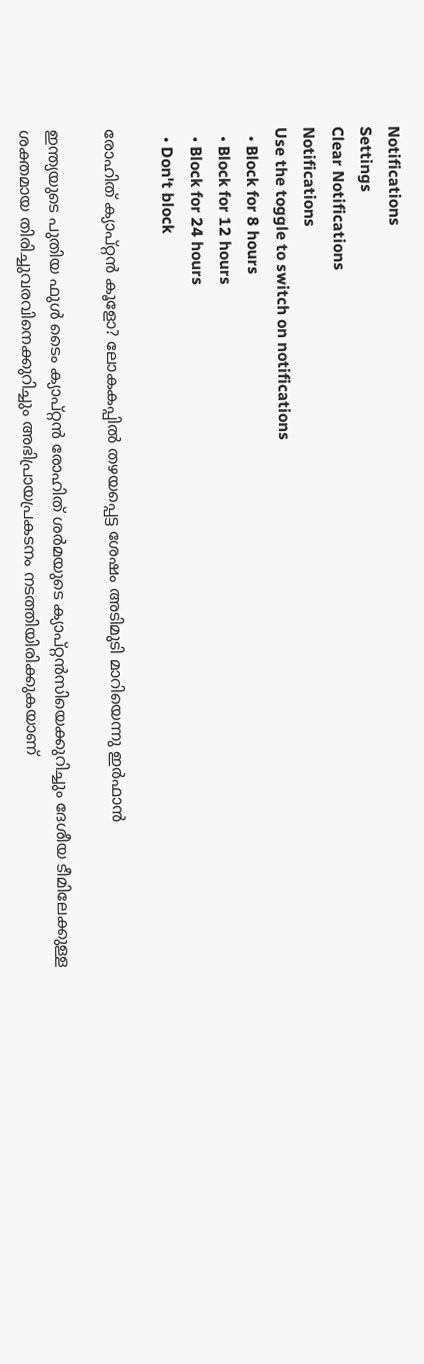Notifications
Settings
Clear Notifications
Notifications
Use the toggle to switch on notifications
  • Block for 8 hours
  • Block for 12 hours
  • Block for 24 hours
  • Don't block

രോഹിത് ക്യാപ്റ്റന്‍ കൂളോ? ലോകകപ്പില്‍ തഴയപ്പെട്ട ശേഷം അടിമുടി മാറിയെന്നു ഇര്‍ഫാന്‍

ഇന്ത്യയുടെ പുതിയ ഫുള്‍ ടൈം ക്യാപ്റ്റന്‍ രോഹിത് ശര്‍മയുടെ ക്യാപ്റ്റന്‍സിയെക്കുറിച്ചും ദേശീയ ടീമിലേക്കുള്ള ശക്തമായ തിരിച്ചുവരവിനെക്കുറിച്ചും അഭിപ്രായപ്രകടനം നടത്തിയിരിക്കുകയാണ്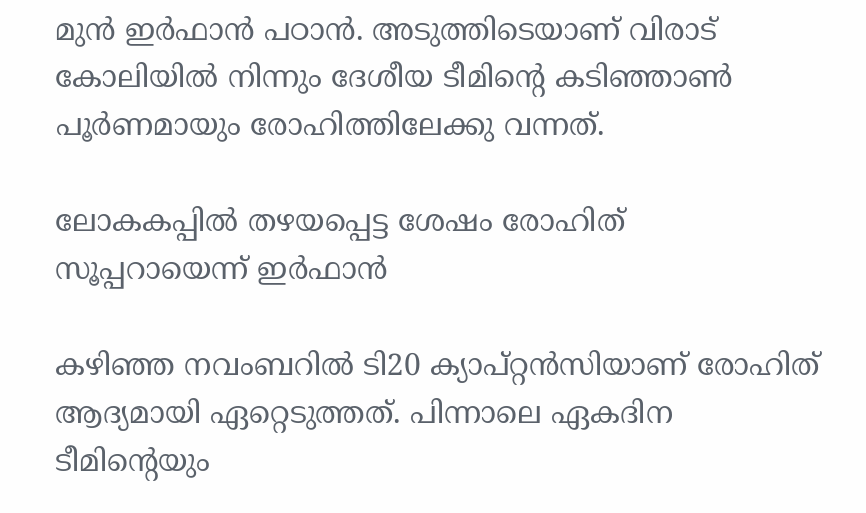മുന്‍ ഇര്‍ഫാന്‍ പഠാന്‍. അടുത്തിടെയാണ് വിരാട് കോലിയില്‍ നിന്നും ദേശീയ ടീമിന്റെ കടിഞ്ഞാണ്‍ പൂര്‍ണമായും രോഹിത്തിലേക്കു വന്നത്.

ലോകകപ്പില്‍ തഴയപ്പെട്ട ശേഷം രോഹിത് സൂപ്പറായെന്ന് ഇര്‍ഫാന്‍

കഴിഞ്ഞ നവംബറില്‍ ടി20 ക്യാപ്റ്റന്‍സിയാണ് രോഹിത് ആദ്യമായി ഏറ്റെടുത്തത്. പിന്നാലെ ഏകദിന ടീമിന്റെയും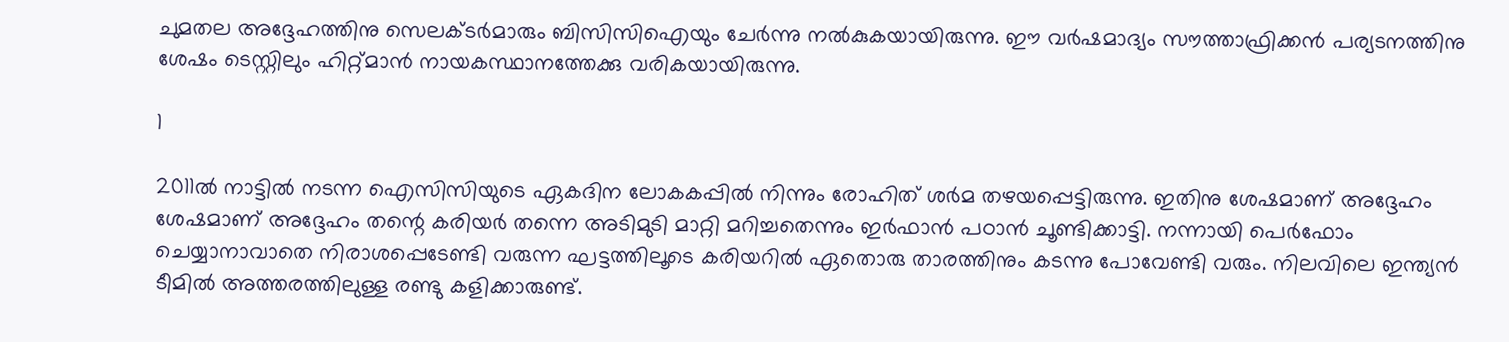ചുമതല അദ്ദേഹത്തിനു സെലക്ടര്‍മാരും ബിസിസിഐയും ചേര്‍ന്നു നല്‍കുകയായിരുന്നു. ഈ വര്‍ഷമാദ്യം സൗത്താഫ്രിക്കന്‍ പര്യടനത്തിനു ശേഷം ടെസ്റ്റിലും ഹിറ്റ്മാന്‍ നായകസ്ഥാനത്തേക്കു വരികയായിരുന്നു.

1

2011ല്‍ നാട്ടില്‍ നടന്ന ഐസിസിയുടെ ഏകദിന ലോകകപ്പില്‍ നിന്നും രോഹിത് ശര്‍മ തഴയപ്പെട്ടിരുന്നു. ഇതിനു ശേഷമാണ് അദ്ദേഹം ശേഷമാണ് അദ്ദേഹം തന്റെ കരിയര്‍ തന്നെ അടിമുടി മാറ്റി മറിച്ചതെന്നും ഇര്‍ഫാന്‍ പഠാന്‍ ചൂണ്ടിക്കാട്ടി. നന്നായി പെര്‍ഫോം ചെയ്യാനാവാതെ നിരാശപ്പെടേണ്ടി വരുന്ന ഘട്ടത്തിലൂടെ കരിയറില്‍ ഏതൊരു താരത്തിനും കടന്നു പോവേണ്ടി വരും. നിലവിലെ ഇന്ത്യന്‍ ടീമില്‍ അത്തരത്തിലുള്ള രണ്ടു കളിക്കാരുണ്ട്.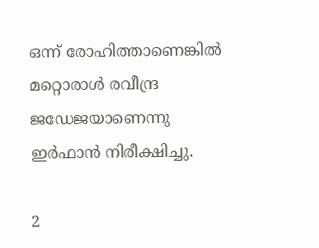ഒന്ന് രോഹിത്താണെങ്കില്‍ മറ്റൊരാള്‍ രവീന്ദ്ര ജഡേജയാണെന്നു ഇര്‍ഫാന്‍ നിരീക്ഷിച്ചു.

2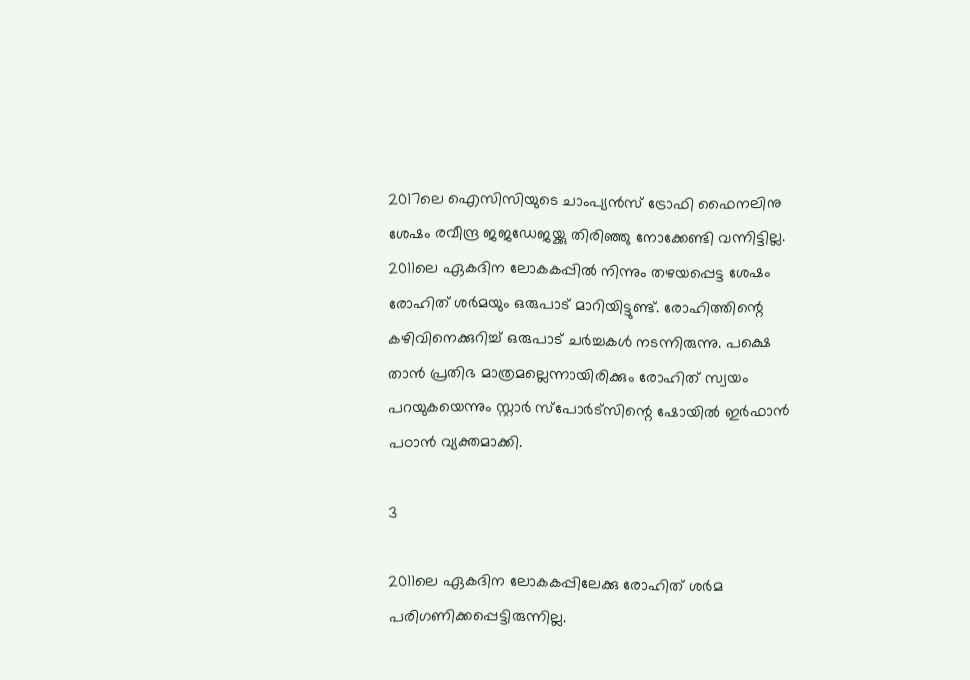2017ലെ ഐസിസിയുടെ ചാംപ്യന്‍സ് ട്രോഫി ഫൈനലിനു ശേഷം രവീന്ദ്ര ജജഡേജയ്ക്കു തിരിഞ്ഞു നോക്കേണ്ടി വന്നിട്ടില്ല. 2011ലെ ഏകദിന ലോകകപ്പില്‍ നിന്നും തഴയപ്പെട്ട ശേഷം രോഹിത് ശര്‍മയും ഒരുപാട് മാറിയിട്ടുണ്ട്. രോഹിത്തിന്റെ കഴിവിനെക്കുറിച്ച് ഒരുപാട് ചര്‍ച്ചകള്‍ നടന്നിരുന്നു. പക്ഷെ താന്‍ പ്രതിഭ മാത്രമല്ലെന്നായിരിക്കും രോഹിത് സ്വയം പറയുകയെന്നും സ്റ്റാര്‍ സ്‌പോര്‍ട്‌സിന്റെ ഷോയില്‍ ഇര്‍ഫാന്‍ പഠാന്‍ വ്യക്തമാക്കി.

3

2011ലെ ഏകദിന ലോകകപ്പിലേക്കു രോഹിത് ശര്‍മ പരിഗണിക്കപ്പെട്ടിരുന്നില്ല.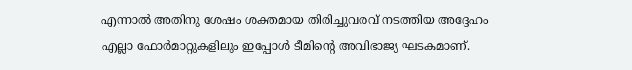എന്നാല്‍ അതിനു ശേഷം ശക്തമായ തിരിച്ചുവരവ് നടത്തിയ അദ്ദേഹം എല്ലാ ഫോര്‍മാറ്റുകളിലും ഇപ്പോള്‍ ടീമിന്റെ അവിഭാജ്യ ഘടകമാണ്.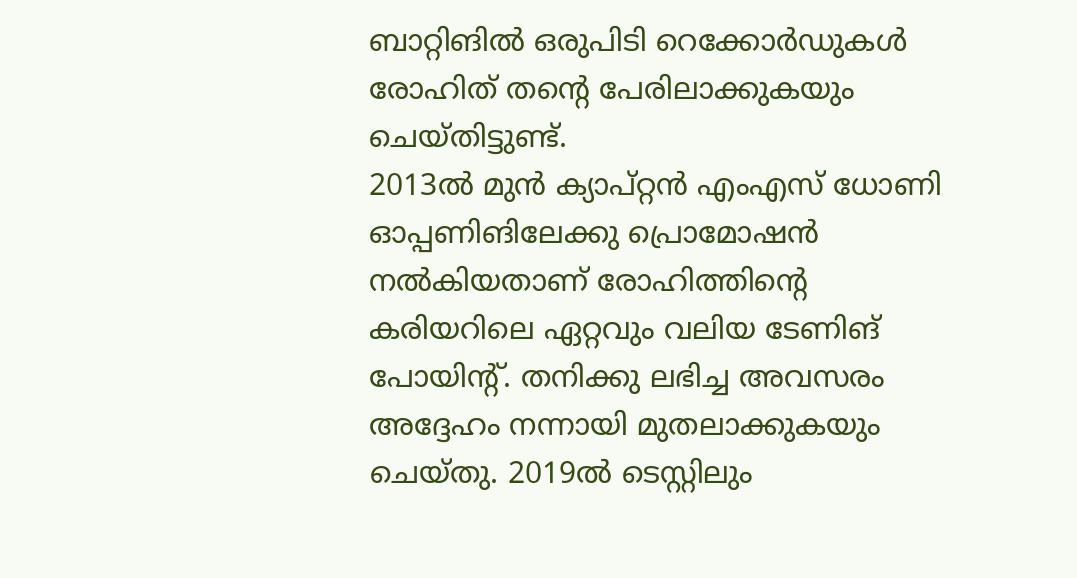ബാറ്റിങില്‍ ഒരുപിടി റെക്കോര്‍ഡുകള്‍ രോഹിത് തന്റെ പേരിലാക്കുകയും ചെയ്തിട്ടുണ്ട്.
2013ല്‍ മുന്‍ ക്യാപ്റ്റന്‍ എംഎസ് ധോണി ഓപ്പണിങിലേക്കു പ്രൊമോഷന്‍ നല്‍കിയതാണ് രോഹിത്തിന്റെ കരിയറിലെ ഏറ്റവും വലിയ ടേണിങ് പോയിന്റ്. തനിക്കു ലഭിച്ച അവസരം അദ്ദേഹം നന്നായി മുതലാക്കുകയും ചെയ്തു. 2019ല്‍ ടെസ്റ്റിലും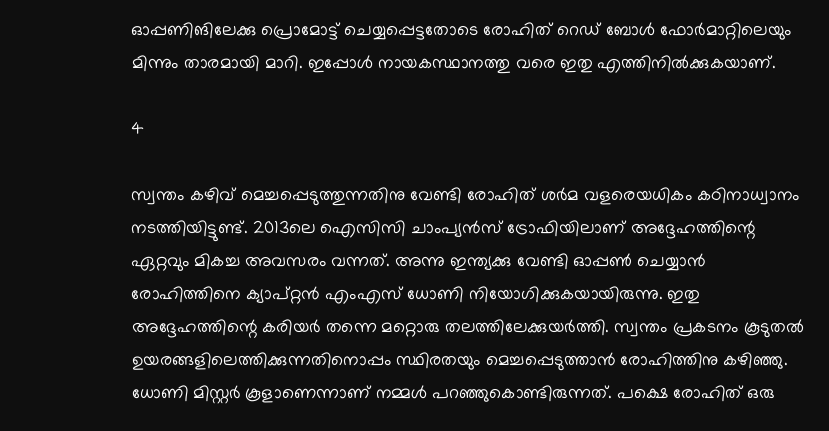ഓപ്പണിങിലേക്കു പ്രൊമോട്ട് ചെയ്യപ്പെട്ടതോടെ രോഹിത് റെഡ് ബോള്‍ ഫോര്‍മാറ്റിലെയും മിന്നും താരമായി മാറി. ഇപ്പോള്‍ നായകസ്ഥാനത്തു വരെ ഇതു എത്തിനില്‍ക്കുകയാണ്.

4

സ്വന്തം കഴിവ് മെച്ചപ്പെടുത്തുന്നതിനു വേണ്ടി രോഹിത് ശര്‍മ വളരെയധികം കഠിനാധ്വാനം നടത്തിയിട്ടുണ്ട്. 2013ലെ ഐസിസി ചാംപ്യന്‍സ് ട്രോഫിയിലാണ് അദ്ദേഹത്തിന്റെ ഏറ്റവും മികച്ച അവസരം വന്നത്. അന്നു ഇന്ത്യക്കു വേണ്ടി ഓപ്പണ്‍ ചെയ്യാന്‍ രോഹിത്തിനെ ക്യാപ്റ്റന്‍ എംഎസ് ധോണി നിയോഗിക്കുകയായിരുന്നു. ഇതു അദ്ദേഹത്തിന്റെ കരിയര്‍ തന്നെ മറ്റൊരു തലത്തിലേക്കുയര്‍ത്തി. സ്വന്തം പ്രകടനം കൂടുതല്‍ ഉയരങ്ങളിലെത്തിക്കുന്നതിനൊപ്പം സ്ഥിരതയും മെച്ചപ്പെടുത്താന്‍ രോഹിത്തിനു കഴിഞ്ഞു. ധോണി മിസ്റ്റര്‍ കൂളാണെന്നാണ് നമ്മള്‍ പറഞ്ഞുകൊണ്ടിരുന്നത്. പക്ഷെ രോഹിത് ഒരു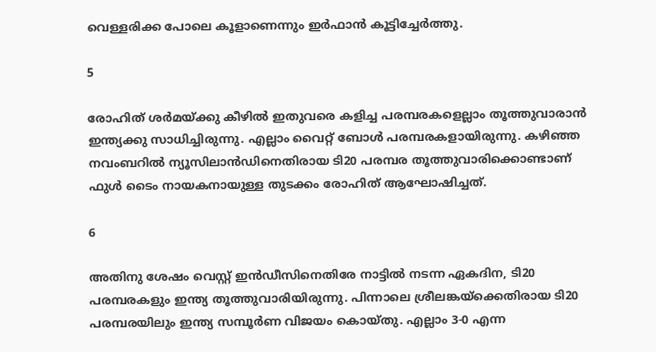വെള്ളരിക്ക പോലെ കൂളാണെന്നും ഇര്‍ഫാന്‍ കൂട്ടിച്ചേര്‍ത്തു.

5

രോഹിത് ശര്‍മയ്ക്കു കീഴില്‍ ഇതുവരെ കളിച്ച പരമ്പരകളെല്ലാം തൂത്തുവാരാന്‍ ഇന്ത്യക്കു സാധിച്ചിരുന്നു. എല്ലാം വൈറ്റ് ബോള്‍ പരമ്പരകളായിരുന്നു. കഴിഞ്ഞ നവംബറില്‍ ന്യൂസിലാന്‍ഡിനെതിരായ ടി20 പരമ്പര തൂത്തുവാരിക്കൊണ്ടാണ് ഫുള്‍ ടൈം നായകനായുള്ള തുടക്കം രോഹിത് ആഘോഷിച്ചത്.

6

അതിനു ശേഷം വെസ്റ്റ് ഇന്‍ഡീസിനെതിരേ നാട്ടില്‍ നടന്ന ഏകദിന, ടി20 പരമ്പരകളും ഇന്ത്യ തൂത്തുവാരിയിരുന്നു. പിന്നാലെ ശ്രീലങ്കയ്‌ക്കെതിരായ ടി20 പരമ്പരയിലും ഇന്ത്യ സമ്പൂര്‍ണ വിജയം കൊയ്തു. എല്ലാം 3-0 എന്ന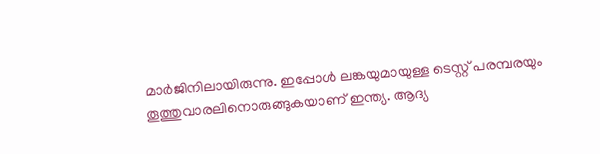മാര്‍ജിനിലായിരുന്നു. ഇപ്പോള്‍ ലങ്കയുമായുള്ള ടെസ്റ്റ് പരമ്പരയും തൂത്തുവാരലിനൊരുങ്ങുകയാണ് ഇന്ത്യ. ആദ്യ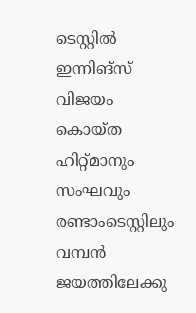ടെസ്റ്റില്‍ ഇന്നിങ്‌സ് വിജയം കൊയ്ത ഹിറ്റ്മാനും സംഘവും രണ്ടാംടെസ്റ്റിലും വമ്പന്‍ ജയത്തിലേക്കു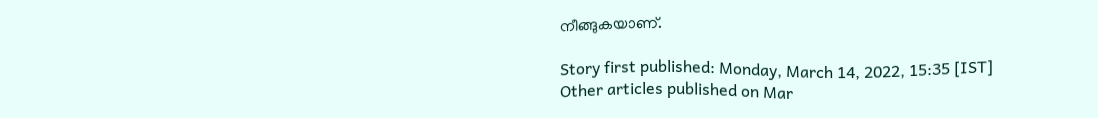നീങ്ങുകയാണ്.

Story first published: Monday, March 14, 2022, 15:35 [IST]
Other articles published on Mar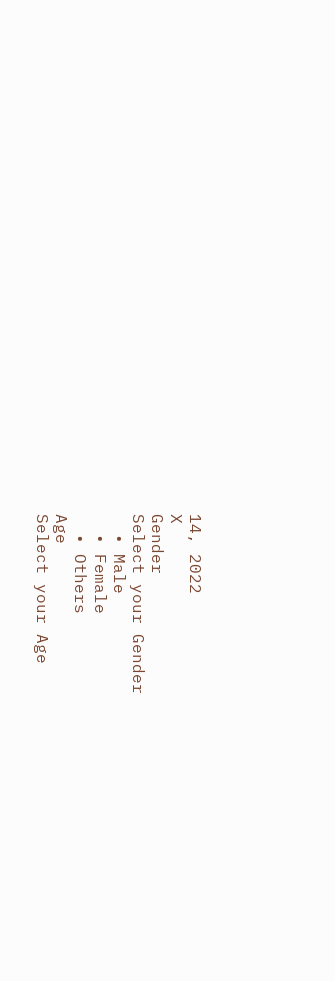14, 2022
X
Gender
Select your Gender
  • Male
  • Female
  • Others
Age
Select your Age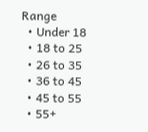Range
  • Under 18
  • 18 to 25
  • 26 to 35
  • 36 to 45
  • 45 to 55
  • 55+